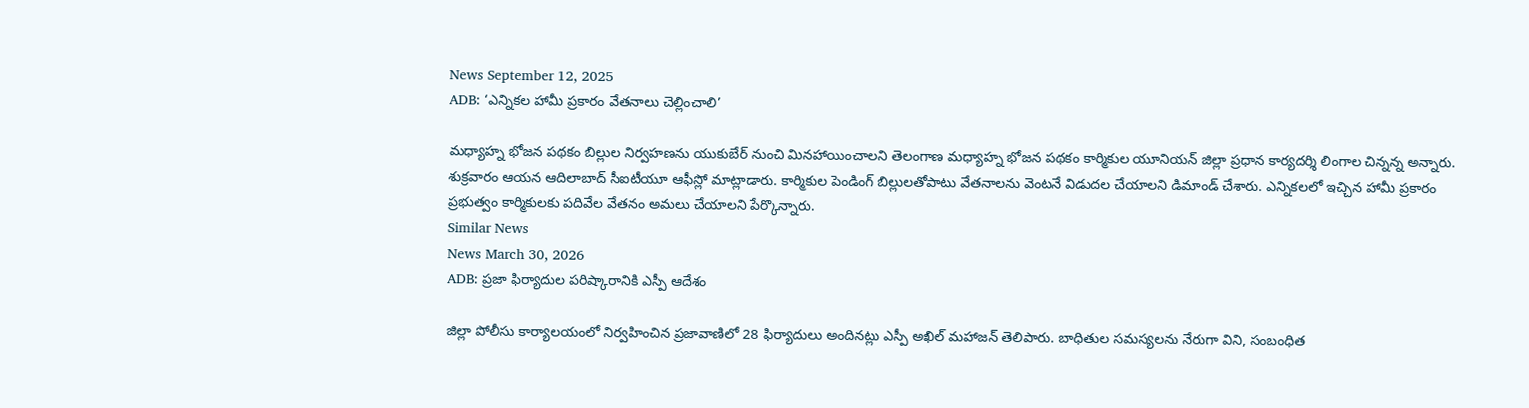News September 12, 2025
ADB: ‘ఎన్నికల హామీ ప్రకారం వేతనాలు చెల్లించాలి’

మధ్యాహ్న భోజన పథకం బిల్లుల నిర్వహణను యుకుబేర్ నుంచి మినహాయించాలని తెలంగాణ మధ్యాహ్న భోజన పథకం కార్మికుల యూనియన్ జిల్లా ప్రధాన కార్యదర్శి లింగాల చిన్నన్న అన్నారు. శుక్రవారం ఆయన ఆదిలాబాద్ సీఐటీయూ ఆఫీస్లో మాట్లాడారు. కార్మికుల పెండింగ్ బిల్లులతోపాటు వేతనాలను వెంటనే విడుదల చేయాలని డిమాండ్ చేశారు. ఎన్నికలలో ఇచ్చిన హామీ ప్రకారం ప్రభుత్వం కార్మికులకు పదివేల వేతనం అమలు చేయాలని పేర్కొన్నారు.
Similar News
News March 30, 2026
ADB: ప్రజా ఫిర్యాదుల పరిష్కారానికి ఎస్పీ ఆదేశం

జిల్లా పోలీసు కార్యాలయంలో నిర్వహించిన ప్రజావాణిలో 28 ఫిర్యాదులు అందినట్లు ఎస్పీ అఖిల్ మహాజన్ తెలిపారు. బాధితుల సమస్యలను నేరుగా విని, సంబంధిత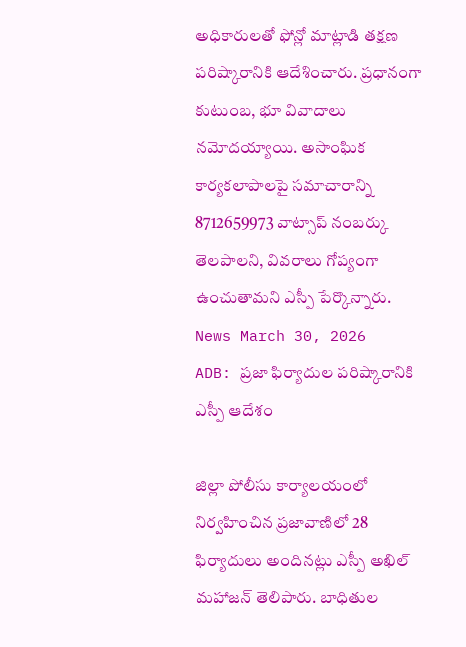అధికారులతో ఫోన్లో మాట్లాడి తక్షణ పరిష్కారానికి ఆదేశించారు. ప్రధానంగా కుటుంబ, భూ వివాదాలు నమోదయ్యాయి. అసాంఘిక కార్యకలాపాలపై సమాచారాన్ని 8712659973 వాట్సాప్ నంబర్కు తెలపాలని, వివరాలు గోప్యంగా ఉంచుతామని ఎస్పీ పేర్కొన్నారు.
News March 30, 2026
ADB: ప్రజా ఫిర్యాదుల పరిష్కారానికి ఎస్పీ ఆదేశం

జిల్లా పోలీసు కార్యాలయంలో నిర్వహించిన ప్రజావాణిలో 28 ఫిర్యాదులు అందినట్లు ఎస్పీ అఖిల్ మహాజన్ తెలిపారు. బాధితుల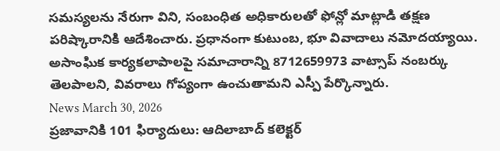సమస్యలను నేరుగా విని, సంబంధిత అధికారులతో ఫోన్లో మాట్లాడి తక్షణ పరిష్కారానికి ఆదేశించారు. ప్రధానంగా కుటుంబ, భూ వివాదాలు నమోదయ్యాయి. అసాంఘిక కార్యకలాపాలపై సమాచారాన్ని 8712659973 వాట్సాప్ నంబర్కు తెలపాలని, వివరాలు గోప్యంగా ఉంచుతామని ఎస్పీ పేర్కొన్నారు.
News March 30, 2026
ప్రజావానికి 101 ఫిర్యాదులు: ఆదిలాబాద్ కలెక్టర్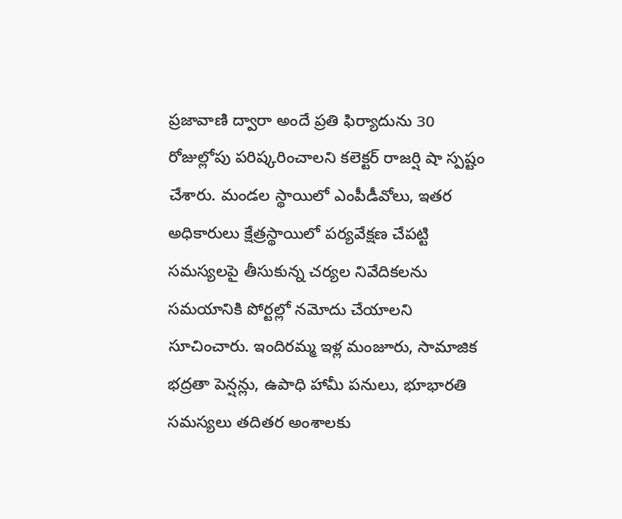ప్రజావాణి ద్వారా అందే ప్రతి ఫిర్యాదును 30 రోజుల్లోపు పరిష్కరించాలని కలెక్టర్ రాజర్షి షా స్పష్టం చేశారు. మండల స్థాయిలో ఎంపీడీవోలు, ఇతర అధికారులు క్షేత్రస్థాయిలో పర్యవేక్షణ చేపట్టి సమస్యలపై తీసుకున్న చర్యల నివేదికలను సమయానికి పోర్టల్లో నమోదు చేయాలని సూచించారు. ఇందిరమ్మ ఇళ్ల మంజూరు, సామాజిక భద్రతా పెన్షన్లు, ఉపాధి హామీ పనులు, భూభారతి సమస్యలు తదితర అంశాలకు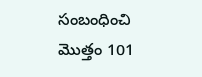సంబంధించి మొత్తం 101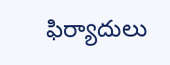ఫిర్యాదులు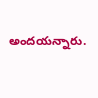అందయన్నారు.